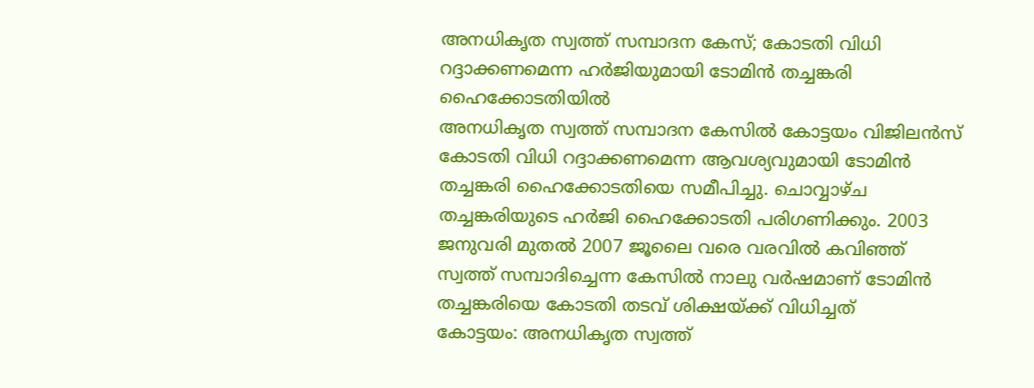അനധികൃത സ്വത്ത് സമ്പാദന കേസ്; കോടതി വിധി റദ്ദാക്കണമെന്ന ഹർജിയുമായി ടോമിൻ തച്ചങ്കരി ഹൈക്കോടതിയിൽ
അനധികൃത സ്വത്ത് സമ്പാദന കേസിൽ കോട്ടയം വിജിലൻസ് കോടതി വിധി റദ്ദാക്കണമെന്ന ആവശ്യവുമായി ടോമിൻ തച്ചങ്കരി ഹൈക്കോടതിയെ സമീപിച്ചു. ചൊവ്വാഴ്ച തച്ചങ്കരിയുടെ ഹർജി ഹൈക്കോടതി പരിഗണിക്കും. 2003 ജനുവരി മുതൽ 2007 ജൂലൈ വരെ വരവിൽ കവിഞ്ഞ് സ്വത്ത് സമ്പാദിച്ചെന്ന കേസിൽ നാലു വർഷമാണ് ടോമിൻ തച്ചങ്കരിയെ കോടതി തടവ് ശിക്ഷയ്ക്ക് വിധിച്ചത്
കോട്ടയം: അനധികൃത സ്വത്ത്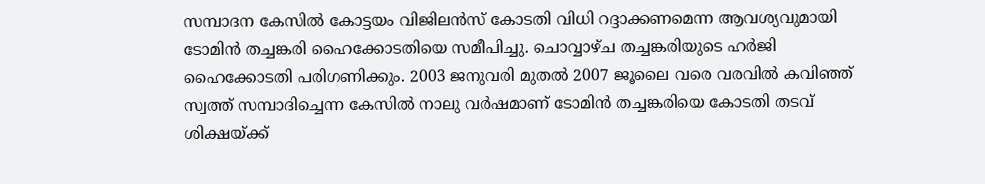സമ്പാദന കേസിൽ കോട്ടയം വിജിലൻസ് കോടതി വിധി റദ്ദാക്കണമെന്ന ആവശ്യവുമായി ടോമിൻ തച്ചങ്കരി ഹൈക്കോടതിയെ സമീപിച്ചു. ചൊവ്വാഴ്ച തച്ചങ്കരിയുടെ ഹർജി ഹൈക്കോടതി പരിഗണിക്കും. 2003 ജനുവരി മുതൽ 2007 ജൂലൈ വരെ വരവിൽ കവിഞ്ഞ് സ്വത്ത് സമ്പാദിച്ചെന്ന കേസിൽ നാലു വർഷമാണ് ടോമിൻ തച്ചങ്കരിയെ കോടതി തടവ് ശിക്ഷയ്ക്ക്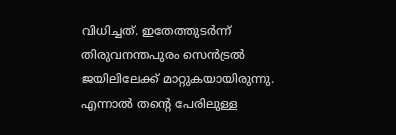വിധിച്ചത്. ഇതേത്തുടർന്ന് തിരുവനന്തപുരം സെൻട്രൽ ജയിലിലേക്ക് മാറ്റുകയായിരുന്നു.
എന്നാൽ തന്റെ പേരിലുള്ള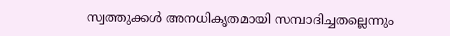സ്വത്തുക്കൾ അനധികൃതമായി സമ്പാദിച്ചതല്ലെന്നും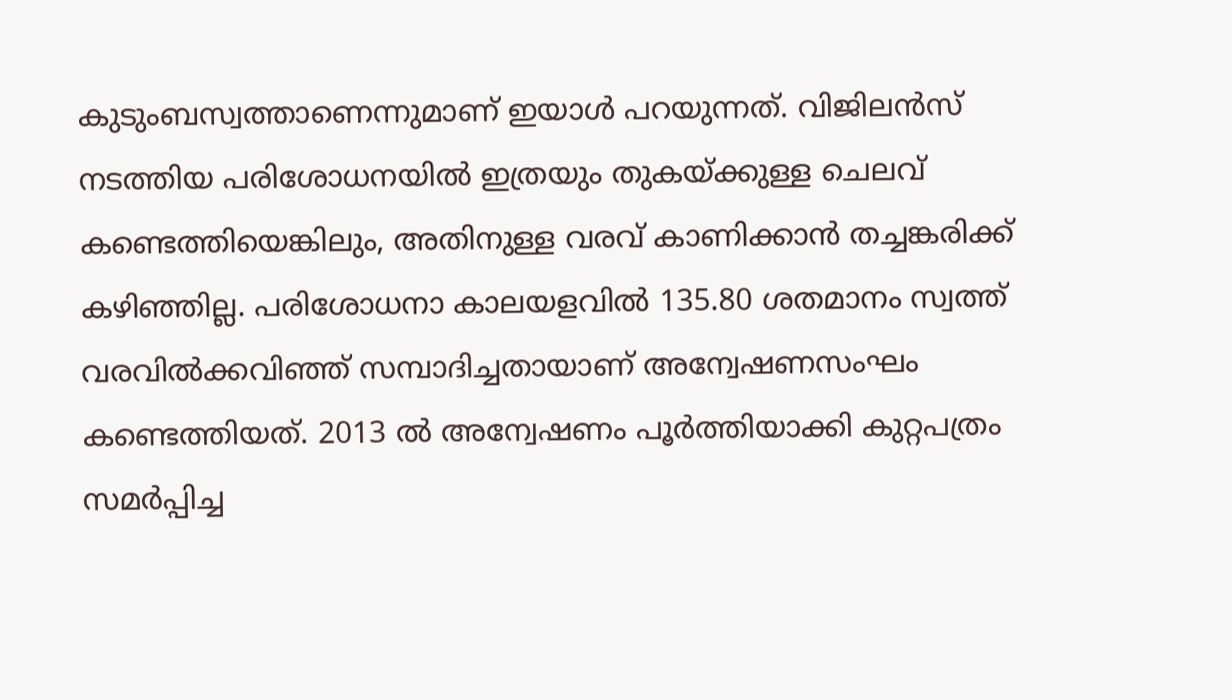കുടുംബസ്വത്താണെന്നുമാണ് ഇയാൾ പറയുന്നത്. വിജിലൻസ് നടത്തിയ പരിശോധനയിൽ ഇത്രയും തുകയ്ക്കുള്ള ചെലവ് കണ്ടെത്തിയെങ്കിലും, അതിനുള്ള വരവ് കാണിക്കാൻ തച്ചങ്കരിക്ക് കഴിഞ്ഞില്ല. പരിശോധനാ കാലയളവിൽ 135.80 ശതമാനം സ്വത്ത് വരവിൽക്കവിഞ്ഞ് സമ്പാദിച്ചതായാണ് അന്വേഷണസംഘം കണ്ടെത്തിയത്. 2013 ൽ അന്വേഷണം പൂർത്തിയാക്കി കുറ്റപത്രം സമർപ്പിച്ച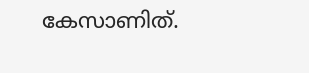കേസാണിത്.